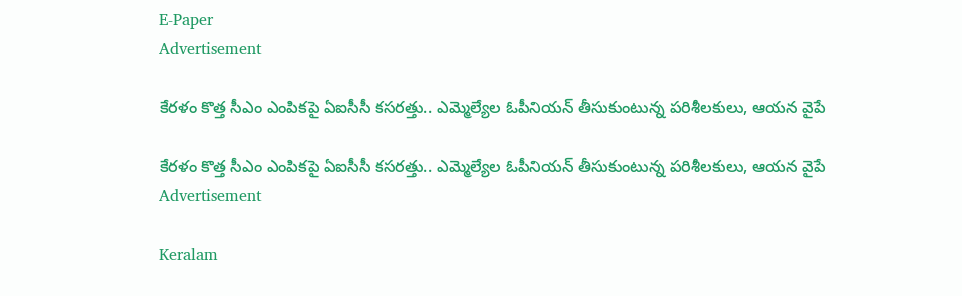E-Paper
Advertisement

కేరళం కొత్త సీఎం ఎంపికపై ఏఐసీసీ కసరత్తు.. ఎమ్మెల్యేల ఓపీనియన్ తీసుకుంటున్న పరిశీలకులు, ఆయన వైపే

కేరళం కొత్త సీఎం ఎంపికపై ఏఐసీసీ కసరత్తు.. ఎమ్మెల్యేల ఓపీనియన్ తీసుకుంటున్న పరిశీలకులు, ఆయన వైపే
Advertisement

Keralam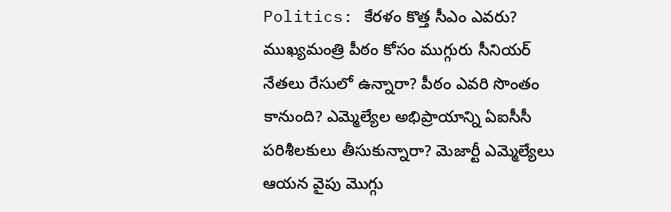Politics: కేరళం కొత్త సీఎం ఎవరు? ముఖ్యమంత్రి పీఠం కోసం ముగ్గురు సీనియర్ నేతలు రేసులో ఉన్నారా? పీఠం ఎవరి సొంతం కానుంది? ఎమ్మెల్యేల అభిప్రాయాన్ని ఏఐసీసీ పరిశీలకులు తీసుకున్నారా? మెజార్టీ ఎమ్మెల్యేలు ఆయన వైపు మొగ్గు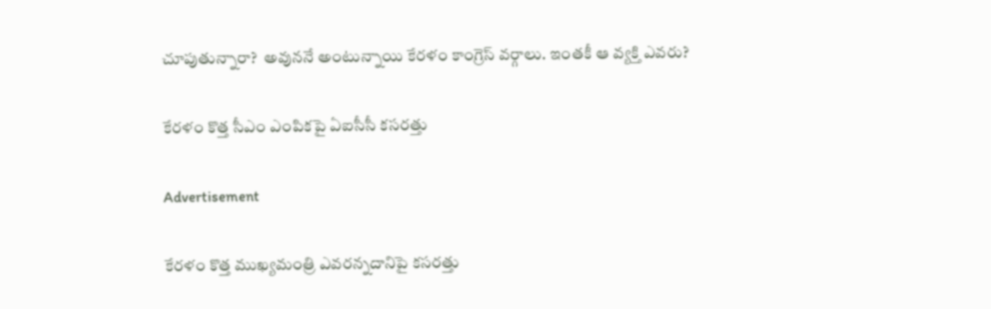చూపుతున్నారా?  అవుననే అంటున్నాయి కేరళం కాంగ్రెస్ వర్గాలు. ఇంతకీ ఆ వ్యక్తి ఎవరు?

కేరళం కొత్త సీఎం ఎంపికపై ఏఐసీసీ కసరత్తు

Advertisement

కేరళం కొత్త ముఖ్యమంత్రి ఎవరన్నదానిపై కసరత్తు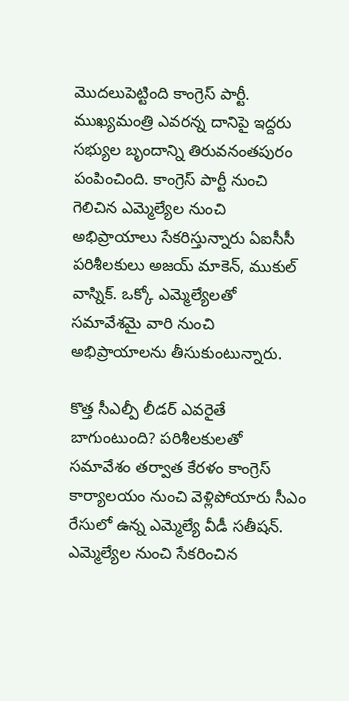మొదలుపెట్టింది కాంగ్రెస్ పార్టీ. ముఖ్యమంత్రి ఎవరన్న దానిపై ఇద్దరు సభ్యుల బృందాన్ని తిరువనంతపురం పంపించింది. కాంగ్రెస్ పార్టీ నుంచి గెలిచిన ఎమ్మెల్యేల నుంచి అభిప్రాయాలు సేకరిస్తున్నారు ఏఐసీసీ పరిశీలకులు అజయ్ మాకెన్, ముకుల్ వాస్నిక్. ఒక్కో ఎమ్మెల్యేలతో సమావేశమై వారి నుంచి అభిప్రాయాలను తీసుకుంటున్నారు.

కొత్త సీఎల్పీ లీడర్ ఎవరైతే బాగుంటుంది? పరిశీలకులతో సమావేశం తర్వాత కేరళం కాంగ్రెస్ కార్యాలయం నుంచి వెళ్లిపోయారు సీఎం రేసులో ఉన్న ఎమ్మెల్యే వీడీ సతీషన్. ఎమ్మెల్యేల నుంచి సేకరించిన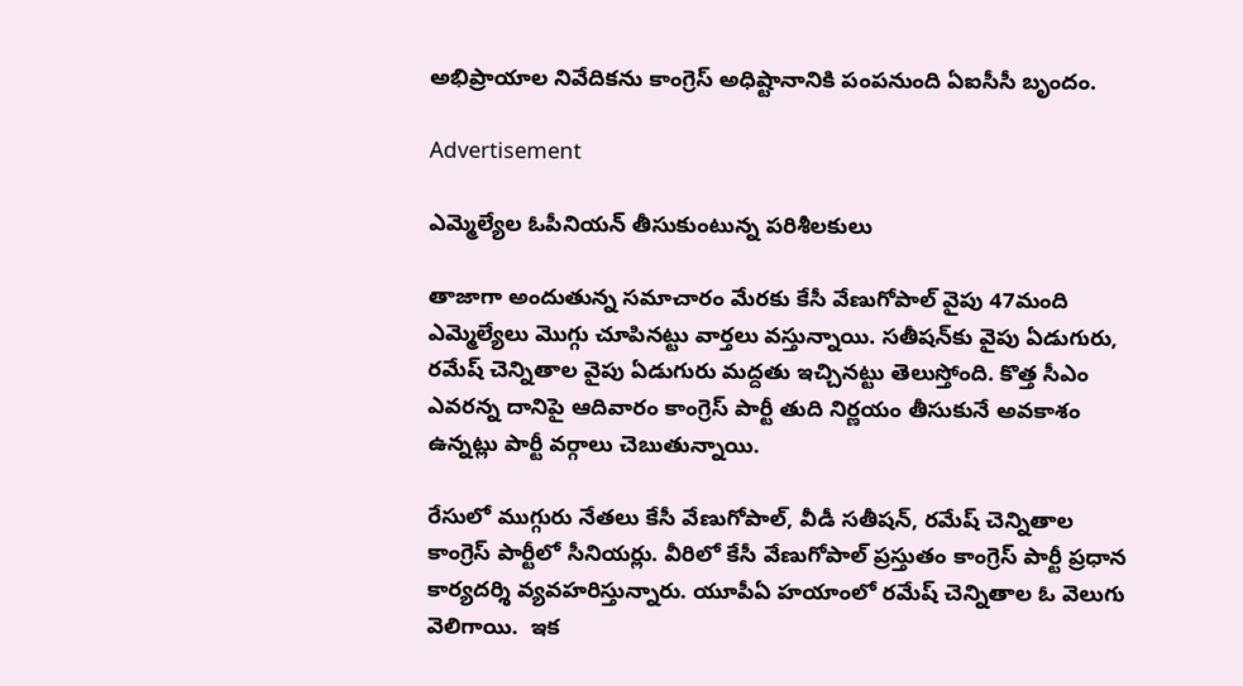అభిప్రాయాల నివేదికను కాంగ్రెస్ అధిష్టానానికి పంపనుంది ఏఐసీసీ బృందం.

Advertisement

ఎమ్మెల్యేల ఓపీనియన్ తీసుకుంటున్న పరిశీలకులు

తాజాగా అందుతున్న సమాచారం మేరకు కేసీ వేణుగోపాల్‌ వైపు 47మంది ఎమ్మెల్యేలు మొగ్గు చూపినట్టు వార్తలు వస్తున్నాయి. సతీషన్‌కు వైపు ఏడుగురు, రమేష్ చెన్నితాల వైపు ఏడుగురు మద్దతు ఇచ్చినట్టు తెలుస్తోంది. కొత్త సీఎం ఎవరన్న దానిపై ఆదివారం కాంగ్రెస్ పార్టీ తుది నిర్ణయం తీసుకునే అవకాశం ఉన్నట్లు పార్టీ వర్గాలు చెబుతున్నాయి.

రేసులో ముగ్గురు నేతలు కేసీ వేణుగోపాల్, వీడీ సతీషన్, రమేష్ చెన్నితాల కాంగ్రెస్ పార్టీలో సీనియర్లు. వీరిలో కేసీ వేణుగోపాల్ ప్రస్తుతం కాంగ్రెస్ పార్టీ ప్రధాన కార్యదర్శి వ్యవహరిస్తున్నారు. యూపీఏ హయాంలో రమేష్ చెన్నితాల ఓ వెలుగు వెలిగాయి.  ఇక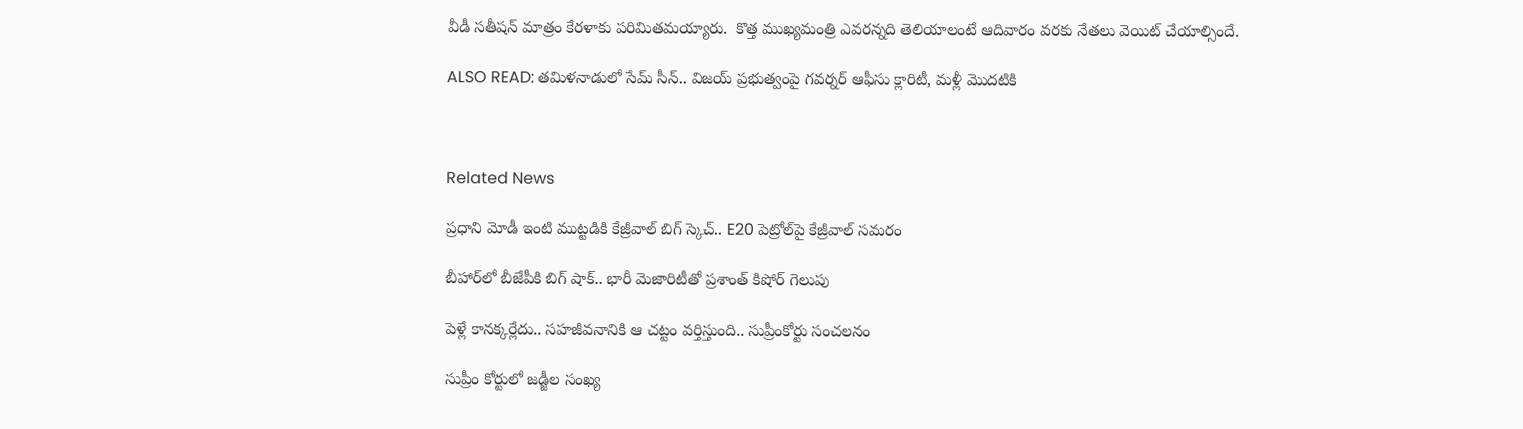వీడీ సతీషన్ మాత్రం కేరళాకు పరిమితమయ్యారు.  కొత్త ముఖ్యమంత్రి ఎవరన్నది తెలియాలంటే ఆదివారం వరకు నేతలు వెయిట్ చేయాల్సిందే.

ALSO READ: తమిళనాడులో సేమ్ సీన్.. విజయ్ ప్రభుత్వంపై గవర్నర్ ఆఫీసు క్లారిటీ, మళ్లీ మొదటికి



Related News

ప్రధాని మోడీ ఇంటి ముట్టడికి కేజ్రీవాల్ బిగ్ స్కెచ్.. E20 పెట్రోల్‌పై కేజ్రీవాల్ సమరం

బీహార్‌లో బీజేపీకి బిగ్ షాక్.. భారీ మెజారిటీతో ప్రశాంత్ కిషోర్ గెలుపు

పెళ్లే కానక్కర్లేదు.. సహజీవనానికి ఆ చట్టం వర్తిస్తుంది.. సుప్రీంకోర్టు సంచలనం

సుప్రీం కోర్టులో జడ్జీల సంఖ్య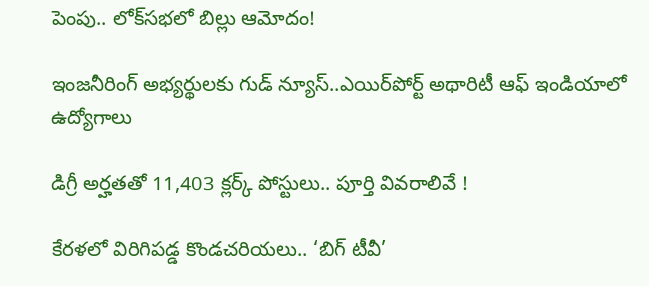పెంపు.. లోక్‌సభలో బిల్లు ఆమోదం!

ఇంజనీరింగ్ అభ్యర్థులకు గుడ్ న్యూస్..ఎయిర్‌పోర్ట్ అథారిటీ ఆఫ్ ఇండియాలో ఉద్యోగాలు

డిగ్రీ అర్హతతో 11,403 క్లర్క్ పోస్టులు.. పూర్తి వివరాలివే !

కేరళలో విరిగిపడ్డ కొండచరియలు.. ‘బిగ్ టీవీ’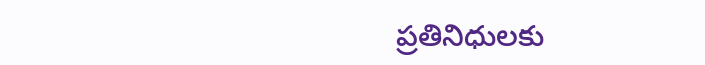ప్రతినిధులకు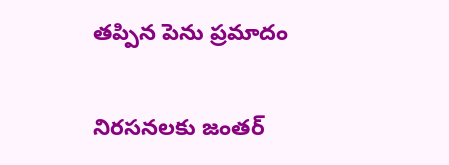తప్పిన పెను ప్రమాదం

నిరసనలకు జంతర్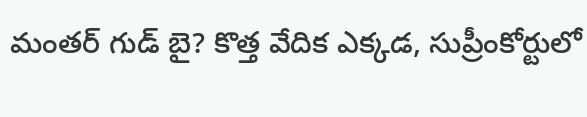మంతర్ గుడ్ బై? కొత్త వేదిక ఎక్కడ, సుప్రీంకోర్టులో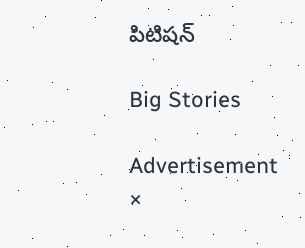పిటిషన్

Big Stories

Advertisement
×